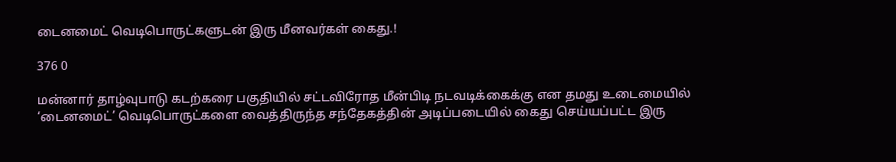டைனமைட் வெடிபொருட்களுடன் இரு மீனவர்கள் கைது.!

376 0

மன்னார் தாழ்வுபாடு கடற்கரை பகுதியில் சட்டவிரோத மீன்பிடி நடவடிக்கைக்கு என தமது உடைமையில் ‘டைனமைட்’ வெடிபொருட்களை வைத்திருந்த சந்தேகத்தின் அடிப்படையில் கைது செய்யப்பட்ட இரு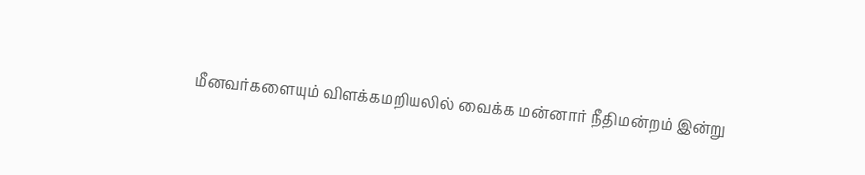மீனவர்களையும் விளக்கமறியலில் வைக்க மன்னார் நீதிமன்றம் இன்று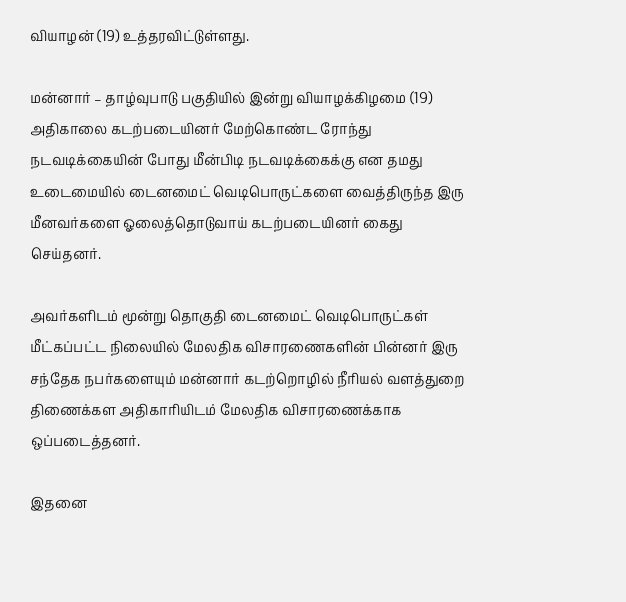வியாழன் (19) உத்தரவிட்டுள்ளது.

மன்னார் – தாழ்வுபாடு பகுதியில் இன்று வியாழக்கிழமை (19) அதிகாலை கடற்படையினர் மேற்கொண்ட ரோந்து நடவடிக்கையின் போது மீன்பிடி நடவடிக்கைக்கு என தமது உடைமையில் டைனமைட் வெடிபொருட்களை வைத்திருந்த இரு மீனவர்களை ஓலைத்தொடுவாய் கடற்படையினர் கைது செய்தனர்.

அவர்களிடம் மூன்று தொகுதி டைனமைட் வெடிபொருட்கள் மீட்கப்பட்ட நிலையில் மேலதிக விசாரணைகளின் பின்னர் இரு சந்தேக நபர்களையும் மன்னார் கடற்றொழில் நீரியல் வளத்துறை திணைக்கள அதிகாரியிடம் மேலதிக விசாரணைக்காக ஒப்படைத்தனர்.

இதனை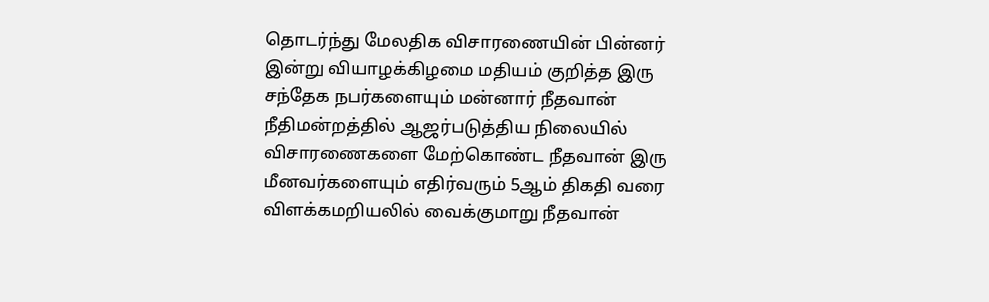தொடர்ந்து மேலதிக விசாரணையின் பின்னர் இன்று வியாழக்கிழமை மதியம் குறித்த இரு சந்தேக நபர்களையும் மன்னார் நீதவான் நீதிமன்றத்தில் ஆஜர்படுத்திய நிலையில் விசாரணைகளை மேற்கொண்ட நீதவான் இரு மீனவர்களையும் எதிர்வரும் 5ஆம் திகதி வரை விளக்கமறியலில் வைக்குமாறு நீதவான்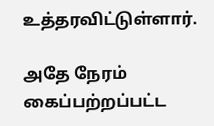உத்தரவிட்டுள்ளார்.

அதே நேரம் கைப்பற்றப்பட்ட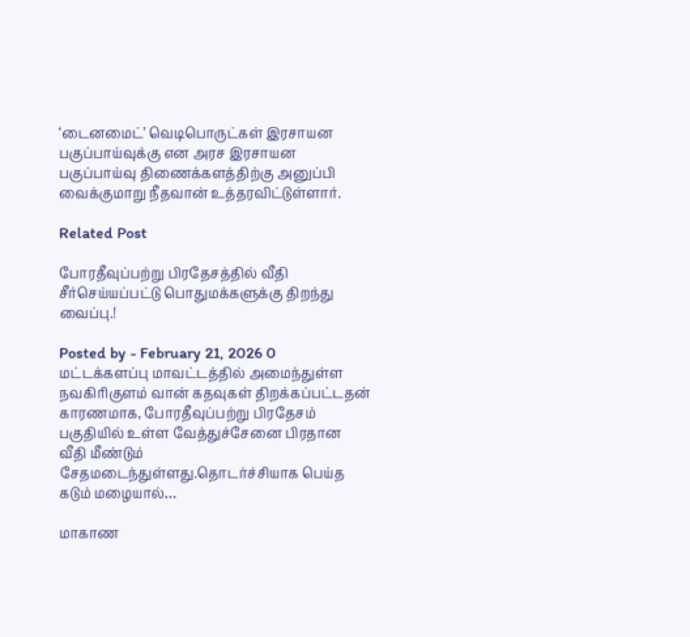‘டைனமைட்’ வெடிபொருட்கள் இரசாயன பகுப்பாய்வுக்கு என அரச இரசாயன பகுப்பாய்வு திணைக்களத்திற்கு அனுப்பி வைக்குமாறு நீதவான் உத்தரவிட்டுள்ளார்.

Related Post

போரதீவுப்பற்று பிரதேசத்தில் வீதி சீர்செய்யப்பட்டு பொதுமக்களுக்கு திறந்து வைப்பு.!

Posted by - February 21, 2026 0
மட்டக்களப்பு மாவட்டத்தில் அமைந்துள்ள நவகிரிகுளம் வான் கதவுகள் திறக்கப்பட்டதன் காரணமாக, போரதீவுப்பற்று பிரதேசம் பகுதியில் உள்ள வேத்துச்சேனை பிரதான வீதி மீண்டும் சேதமடைந்துள்ளது.தொடர்ச்சியாக பெய்த கடும் மழையால்…

மாகாண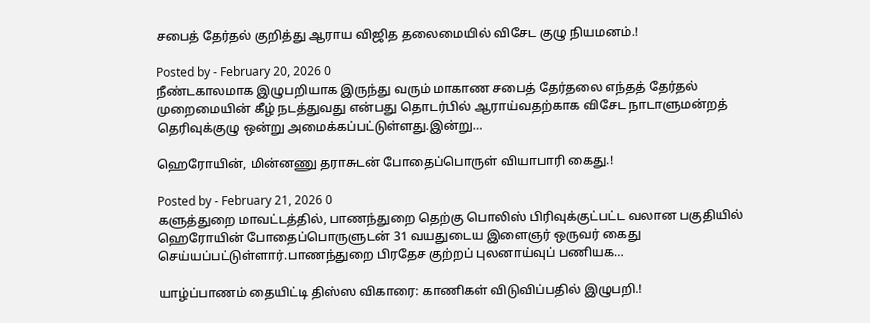சபைத் தேர்தல் குறித்து ஆராய விஜித தலைமையில் விசேட குழு நியமனம்.!

Posted by - February 20, 2026 0
நீண்டகாலமாக இழுபறியாக இருந்து வரும் மாகாண சபைத் தேர்தலை எந்தத் தேர்தல் முறைமையின் கீழ் நடத்துவது என்பது தொடர்பில் ஆராய்வதற்காக விசேட நாடாளுமன்றத் தெரிவுக்குழு ஒன்று அமைக்கப்பட்டுள்ளது.இன்று…

ஹெரோயின், மின்னணு தராசுடன் போதைப்பொருள் வியாபாரி கைது.!

Posted by - February 21, 2026 0
களுத்துறை மாவட்டத்தில், பாணந்துறை தெற்கு பொலிஸ் பிரிவுக்குட்பட்ட வலான பகுதியில் ஹெரோயின் போதைப்பொருளுடன் 31 வயதுடைய இளைஞர் ஒருவர் கைது செய்யப்பட்டுள்ளார்.பாணந்துறை பிரதேச குற்றப் புலனாய்வுப் பணியக…

யாழ்ப்பாணம் தையிட்டி திஸ்ஸ விகாரை: காணிகள் விடுவிப்பதில் இழுபறி.!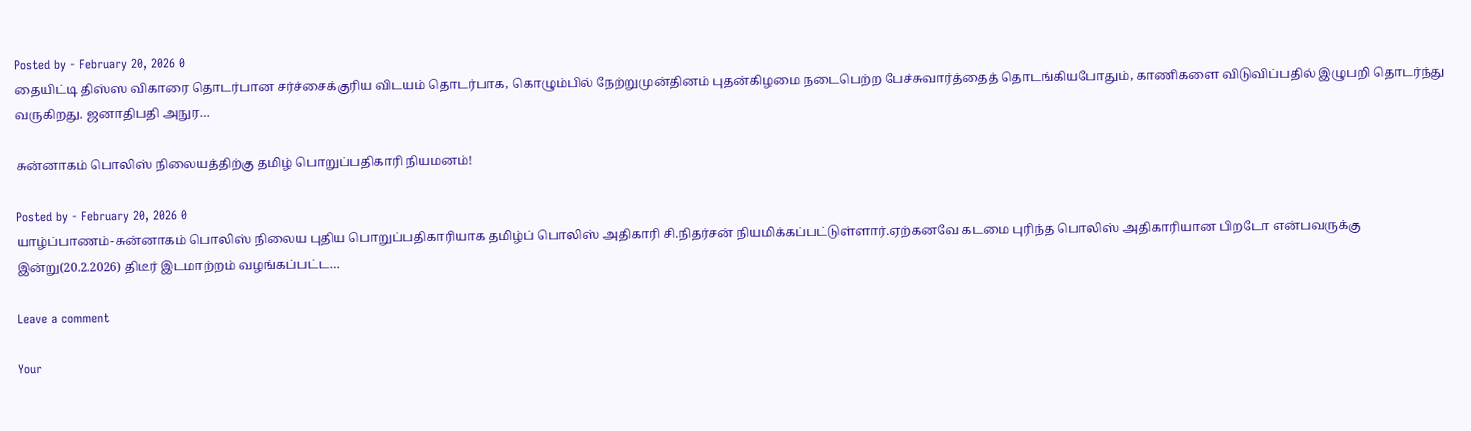Posted by - February 20, 2026 0
தையிட்டி திஸ்ஸ விகாரை தொடர்பான சர்ச்சைக்குரிய விடயம் தொடர்பாக, கொழும்பில் நேற்றுமுன்தினம் புதன்கிழமை நடைபெற்ற பேச்சுவார்த்தைத் தொடங்கியபோதும், காணிகளை விடுவிப்பதில் இழுபறி தொடர்ந்து வருகிறது. ஜனாதிபதி அநுர…

சுன்னாகம் பொலிஸ் நிலையத்திற்கு தமிழ் பொறுப்பதிகாரி நியமனம்!

Posted by - February 20, 2026 0
யாழ்ப்பாணம்-சுன்னாகம் பொலிஸ் நிலைய புதிய பொறுப்பதிகாரியாக தமிழ்ப் பொலிஸ் அதிகாரி சி.நிதர்சன் நியமிக்கப்பட்டுள்ளார்.ஏற்கனவே கடமை புரிந்த பொலிஸ் அதிகாரியான பிறடோ என்பவருக்கு இன்று(20.2.2026) திடீர் இடமாற்றம் வழங்கப்பட்ட…

Leave a comment

Your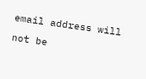email address will not be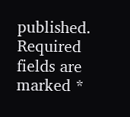published. Required fields are marked *